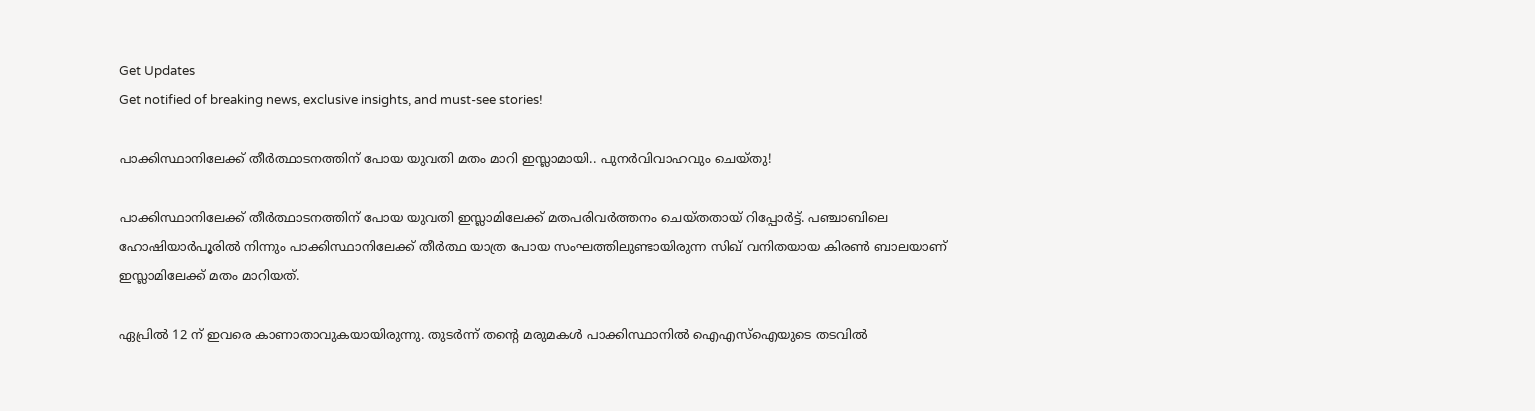Get Updates
Get notified of breaking news, exclusive insights, and must-see stories!

പാക്കിസ്ഥാനിലേക്ക് തീര്‍ത്ഥാടനത്തിന് പോയ യുവതി മതം മാറി ഇസ്ലാമായി.. പുനര്‍വിവാഹവും ചെയ്തു!

പാക്കിസ്ഥാനിലേക്ക് തീര്‍ത്ഥാടനത്തിന് പോയ യുവതി ഇസ്ലാമിലേക്ക് മതപരിവര്‍ത്തനം ചെയ്തതായ് റിപ്പോര്‍ട്ട്. പഞ്ചാബിലെ ഹോഷിയാര്‍പൂരില്‍ നിന്നും പാക്കിസ്ഥാനിലേക്ക് തീര്‍ത്ഥ യാത്ര പോയ സംഘത്തിലുണ്ടായിരുന്ന സിഖ് വനിതയായ കിരണ്‍ ബാലയാണ് ഇസ്ലാമിലേക്ക് മതം മാറിയത്.

ഏപ്രില്‍ 12 ന് ഇവരെ കാണാതാവുകയായിരുന്നു. തുടര്‍ന്ന് തന്‍റെ മരുമകള്‍ പാക്കിസ്ഥാനില്‍ ഐഎസ്ഐയുടെ തടവില്‍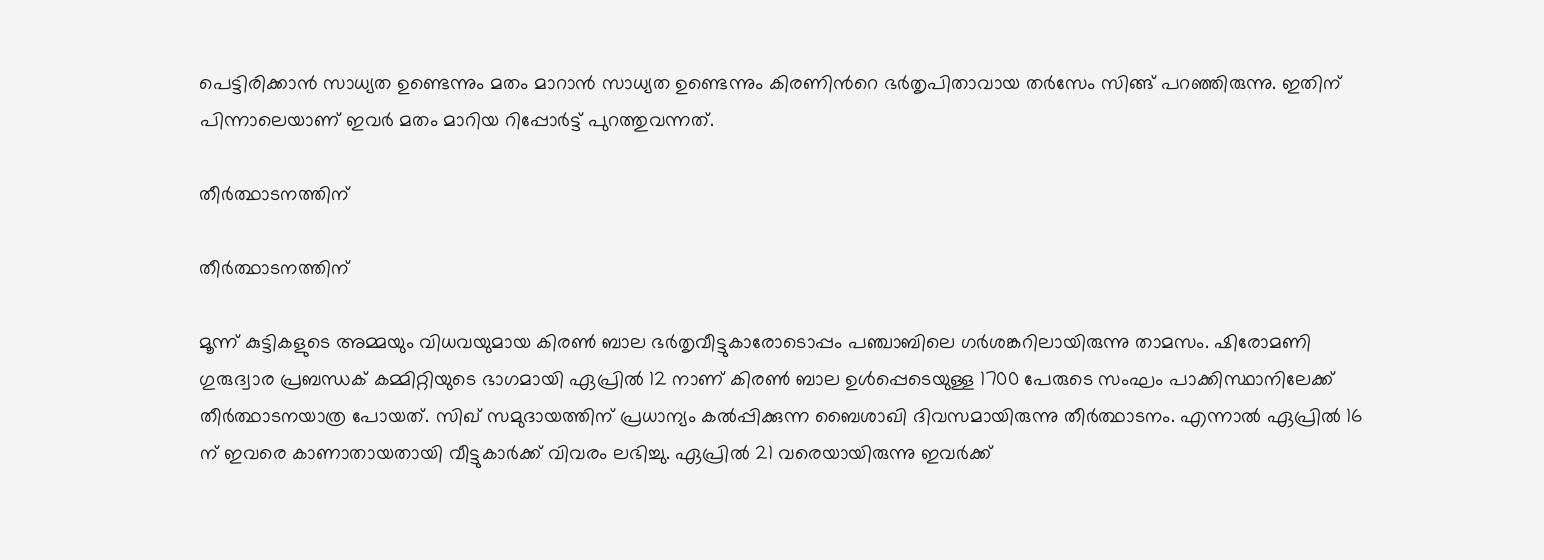പെട്ടിരിക്കാന്‍ സാധ്യത ഉണ്ടെന്നും മതം മാറാന്‍ സാധ്യത ഉണ്ടെന്നും കിരണിന്‍റെ ഭര്‍തൃപിതാവായ തര്‍സേം സിങ്ങ് പറഞ്ഞിരുന്നു. ഇതിന് പിന്നാലെയാണ് ഇവര്‍ മതം മാറിയ റിപ്പോര്‍ട്ട് പുറത്തുവന്നത്.

തീര്‍ത്ഥാടനത്തിന്

തീര്‍ത്ഥാടനത്തിന്

മൂന്ന് കുട്ടികളുടെ അമ്മയും വിധവയുമായ കിരണ്‍ ബാല ഭര്‍തൃവീട്ടുകാരോടൊപ്പം പഞ്ചാബിലെ ഗര്‍ശങ്കറിലായിരുന്നു താമസം. ഷിരോമണി ഗുരുദ്വാര പ്രബന്ധക് കമ്മിറ്റിയുടെ ഭാഗമായി ഏപ്രില്‍ 12 നാണ് കിരണ്‍ ബാല ഉള്‍പ്പെടെയുള്ള 1700 പേരുടെ സംഘം പാക്കിസ്ഥാനിലേക്ക് തീര്‍ത്ഥാടനയാത്ര പോയത്. സിഖ് സമുദായത്തിന് പ്രധാന്യം കല്‍പ്പിക്കുന്ന ബൈശാഖി ദിവസമായിരുന്നു തീര്‍ത്ഥാടനം. എന്നാല്‍ ഏപ്രില്‍ 16 ന് ഇവരെ കാണാതായതായി വീട്ടുകാര്‍ക്ക് വിവരം ലഭിച്ചു. ഏപ്രില്‍ 21 വരെയായിരുന്നു ഇവര്‍ക്ക്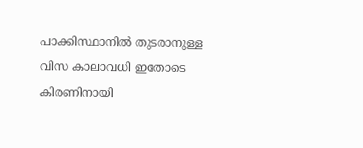പാക്കിസ്ഥാനില്‍ തുടരാനുള്ള വിസ കാലാവധി ഇതോടെ കിരണിനായി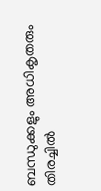ബന്ധുക്കളും അധികൃതരും തിരച്ചില്‍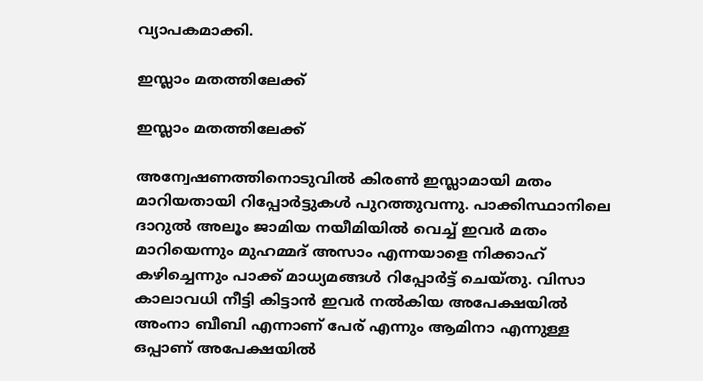വ്യാപകമാക്കി.

ഇസ്ലാം മതത്തിലേക്ക്

ഇസ്ലാം മതത്തിലേക്ക്

അന്വേഷണത്തിനൊടുവില്‍ കിരണ്‍ ഇസ്ലാമായി മതം മാറിയതായി റിപ്പോര്‍ട്ടുകള്‍ പുറത്തുവന്നു. പാക്കിസ്ഥാനിലെ ദാറുല്‍ അലൂം ജാമിയ നയീമിയില്‍ വെച്ച് ഇവര്‍ മതം മാറിയെന്നും മുഹമ്മദ് അസാം എന്നയാളെ നിക്കാഹ് കഴിച്ചെന്നും പാക്ക് മാധ്യമങ്ങള്‍ റിപ്പോര്‍ട്ട് ചെയ്തു. വിസാ കാലാവധി നീട്ടി കിട്ടാന്‍ ഇവര്‍ നല്‍കിയ അപേക്ഷയില്‍ അംനാ ബീബി എന്നാണ് പേര് എന്നും ആമിനാ എന്നുള്ള ഒപ്പാണ് അപേക്ഷയില്‍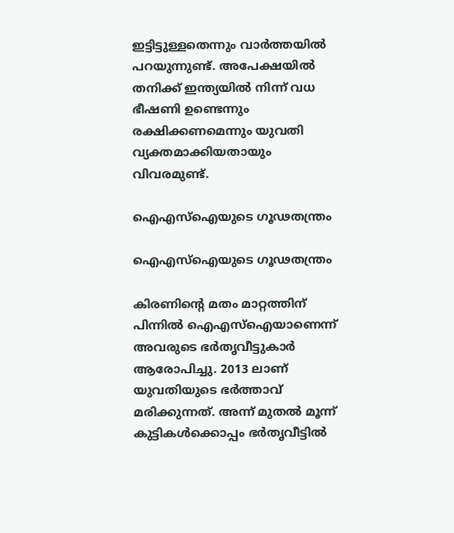ഇട്ടിട്ടുള്ളതെന്നും വാര്‍ത്തയില്‍ പറയുന്നുണ്ട്. അപേക്ഷയില്‍ തനിക്ക് ഇന്ത്യയില്‍ നിന്ന് വധ ഭീഷണി ഉണ്ടെന്നും രക്ഷിക്കണമെന്നും യുവതി വ്യക്തമാക്കിയതായും വിവരമുണ്ട്.

ഐഎസ്ഐയുടെ ഗൂഢതന്ത്രം

ഐഎസ്ഐയുടെ ഗൂഢതന്ത്രം

കിരണിന്‍റെ മതം മാറ്റത്തിന് പിന്നില്‍ ഐഎസ്ഐയാണെന്ന് അവരുടെ ഭര്‍തൃവീട്ടുകാര്‍ ആരോപിച്ചു. 2013 ലാണ് യുവതിയുടെ ഭര്‍ത്താവ് മരിക്കുന്നത്. അന്ന് മുതല്‍ മൂന്ന് കുട്ടികള്‍ക്കൊപ്പം ഭര്‍തൃവീട്ടില്‍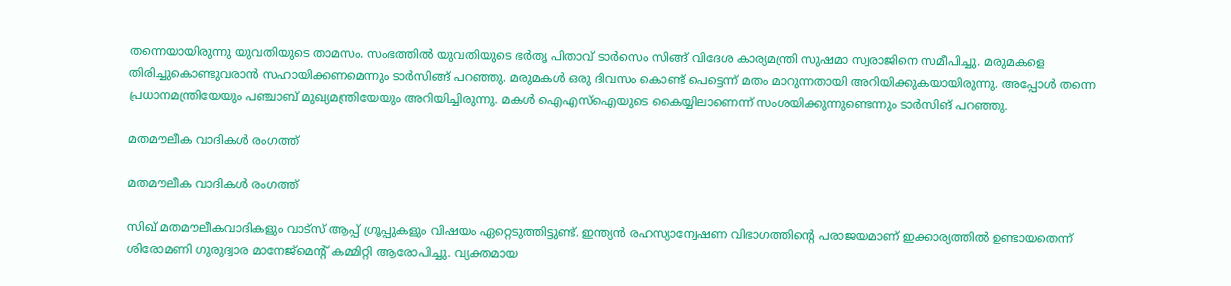തന്നെയായിരുന്നു യുവതിയുടെ താമസം. സംഭത്തില്‍ യുവതിയുടെ ഭര്‍തൃ പിതാവ് ടാര്‍സെം സിങ്ങ് വിദേശ കാര്യമന്ത്രി സുഷമാ സ്വരാജിനെ സമീപിച്ചു. മരുമകളെ തിരിച്ചുകൊണ്ടുവരാന്‍ സഹായിക്കണമെന്നും ടാര്‍സിങ്ങ് പറഞ്ഞു. മരുമകള്‍ ഒരു ദിവസം കൊണ്ട് പെട്ടെന്ന് മതം മാറുന്നതായി അറിയിക്കുകയായിരുന്നു. അപ്പോള്‍ തന്നെ പ്രധാനമന്ത്രിയേയും പഞ്ചാബ് മുഖ്യമന്ത്രിയേയും അറിയിച്ചിരുന്നു. മകള്‍ ഐഎസ്ഐയുടെ കൈയ്യിലാണെന്ന് സംശയിക്കുന്നുണ്ടെന്നും ടാര്‍സിങ് പറഞ്ഞു.

മതമൗലീക വാദികള്‍ രംഗത്ത്

മതമൗലീക വാദികള്‍ രംഗത്ത്

സിഖ് മതമൗലീകവാദികളും വാട്സ് ആപ്പ് ഗ്രൂപ്പുകളും വിഷയം ഏറ്റെടുത്തിട്ടുണ്ട്. ഇന്ത്യന്‍ രഹസ്യാന്വേഷണ വിഭാഗത്തിന്‍റെ പരാജയമാണ് ഇക്കാര്യത്തില്‍ ഉണ്ടായതെന്ന് ശിരോമണി ഗുരുദ്വാര മാനേജ്മെന്‍റ് കമ്മിറ്റി ആരോപിച്ചു. വ്യക്തമായ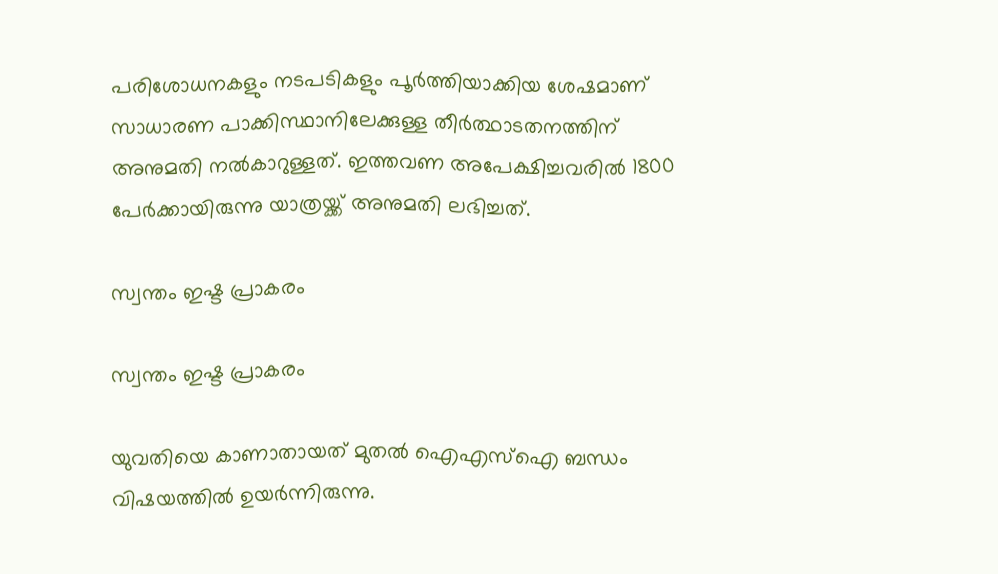പരിശോധനകളും നടപടികളും പൂര്‍ത്തിയാക്കിയ ശേഷമാണ് സാധാരണ പാക്കിസ്ഥാനിലേക്കുള്ള തീര്‍ത്ഥാടതനത്തിന് അനുമതി നല്‍കാറുള്ളത്. ഇത്തവണ അപേക്ഷിച്ചവരില്‍ 1800 പേര്‍ക്കായിരുന്നു യാത്രയ്ക്ക് അനുമതി ലഭിച്ചത്.

സ്വന്തം ഇഷ്ട പ്രാകരം

സ്വന്തം ഇഷ്ട പ്രാകരം

യുവതിയെ കാണാതായത് മുതല്‍ ഐഎസ്ഐ ബന്ധം വിഷയത്തില്‍ ഉയര്‍ന്നിരുന്നു.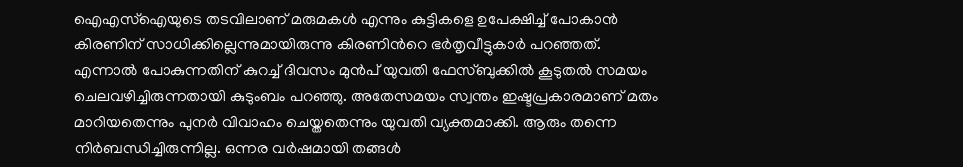ഐഎസ്ഐയുടെ തടവിലാണ് മരുമകള്‍ എന്നും കുട്ടികളെ ഉപേക്ഷിച്ച് പോകാന്‍ കിരണിന് സാധിക്കില്ലെന്നുമായിരുന്നു കിരണിന്‍റെ ഭര്‍തൃവീട്ടുകാര്‍ പറഞ്ഞത്. എന്നാല്‍ പോകുന്നതിന് കുറച്ച് ദിവസം മുന്‍പ് യുവതി ഫേസ്ബുക്കില്‍ കൂടുതല്‍ സമയം ചെലവഴിച്ചിരുന്നതായി കുടുംബം പറഞ്ഞു. അതേസമയം സ്വന്തം ഇഷ്ടപ്രകാരമാണ് മതം മാറിയതെന്നും പുനര്‍ വിവാഹം ചെയ്തതെന്നും യുവതി വ്യക്തമാക്കി. ആരും തന്നെ നിര്‍ബന്ധിച്ചിരുന്നില്ല. ഒന്നര വര്‍ഷമായി തങ്ങള്‍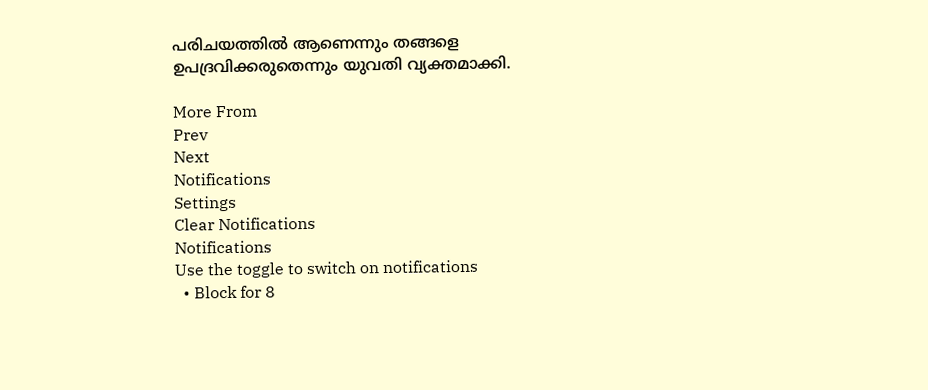പരിചയത്തില്‍ ആണെന്നും തങ്ങളെ ഉപദ്രവിക്കരുതെന്നും യുവതി വ്യക്തമാക്കി.

More From
Prev
Next
Notifications
Settings
Clear Notifications
Notifications
Use the toggle to switch on notifications
  • Block for 8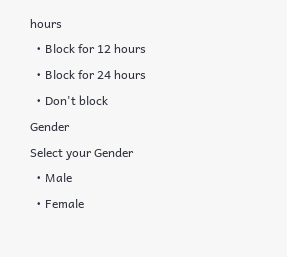hours
  • Block for 12 hours
  • Block for 24 hours
  • Don't block
Gender
Select your Gender
  • Male
  • Female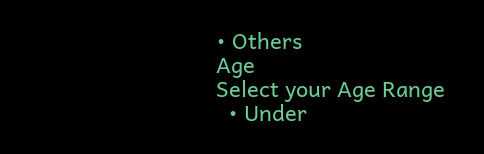• Others
Age
Select your Age Range
  • Under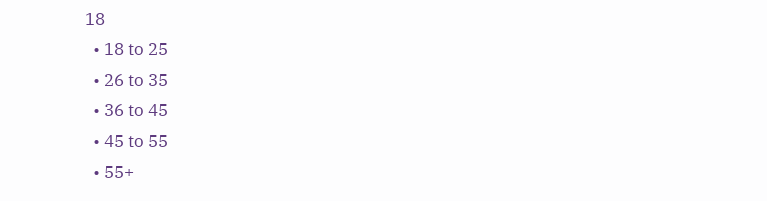18
  • 18 to 25
  • 26 to 35
  • 36 to 45
  • 45 to 55
  • 55+